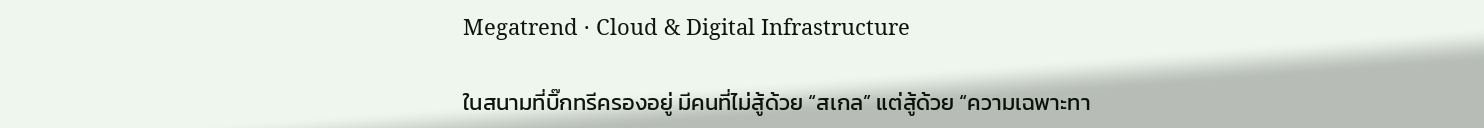Megatrend · Cloud & Digital Infrastructure

ในสนามที่บิ๊กทรีครองอยู่ มีคนที่ไม่สู้ด้วย “สเกล” แต่สู้ด้วย “ความเฉพาะทา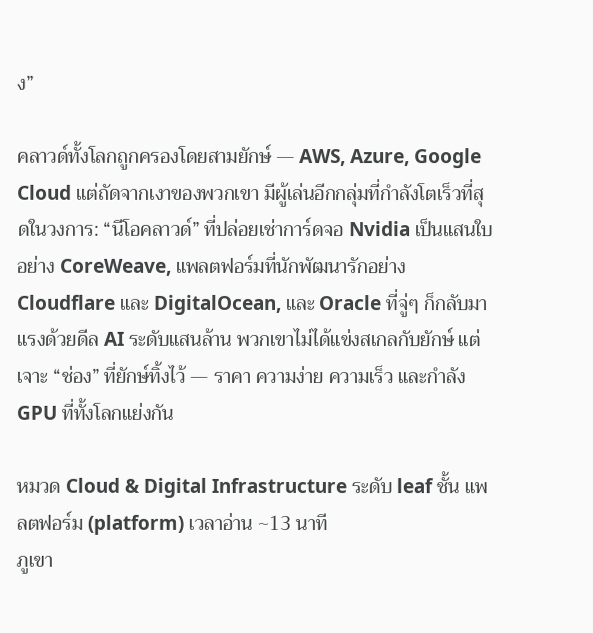ง”

คลาวด์ทั้งโลกถูกครองโดยสามยักษ์ — AWS, Azure, Google Cloud แต่ถัดจากเงาของพวกเขา มีผู้เล่นอีกกลุ่มที่กำลังโตเร็วที่สุดในวงการ: “นีโอคลาวด์” ที่ปล่อยเช่าการ์ดจอ Nvidia เป็นแสนใบอย่าง CoreWeave, แพลตฟอร์มที่นักพัฒนารักอย่าง Cloudflare และ DigitalOcean, และ Oracle ที่จู่ๆ ก็กลับมาแรงด้วยดีล AI ระดับแสนล้าน พวกเขาไม่ได้แข่งสเกลกับยักษ์ แต่เจาะ “ช่อง” ที่ยักษ์ทิ้งไว้ — ราคา ความง่าย ความเร็ว และกำลัง GPU ที่ทั้งโลกแย่งกัน

หมวด Cloud & Digital Infrastructure ระดับ leaf ชั้น แพลตฟอร์ม (platform) เวลาอ่าน ~13 นาที
ภูเขา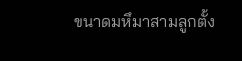ขนาดมหึมาสามลูกตั้ง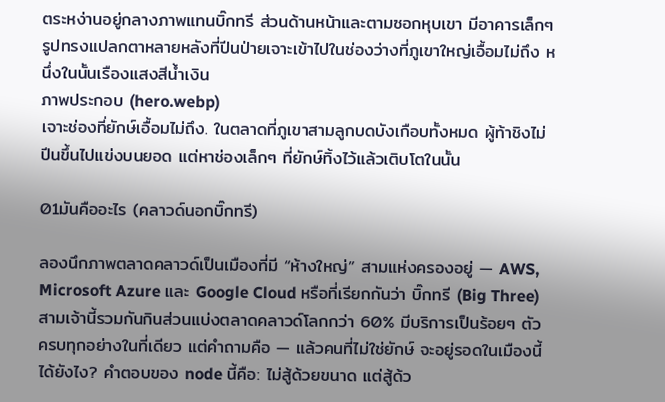ตระหง่านอยู่กลางภาพแทนบิ๊กทรี ส่วนด้านหน้าและตามซอกหุบเขา มีอาคารเล็กๆ รูปทรงแปลกตาหลายหลังที่ปีนป่ายเจาะเข้าไปในช่องว่างที่ภูเขาใหญ่เอื้อมไม่ถึง หนึ่งในนั้นเรืองแสงสีน้ำเงิน
ภาพประกอบ (hero.webp)
เจาะช่องที่ยักษ์เอื้อมไม่ถึง. ในตลาดที่ภูเขาสามลูกบดบังเกือบทั้งหมด ผู้ท้าชิงไม่ปีนขึ้นไปแข่งบนยอด แต่หาช่องเล็กๆ ที่ยักษ์ทิ้งไว้แล้วเติบโตในนั้น

01มันคืออะไร (คลาวด์นอกบิ๊กทรี)

ลองนึกภาพตลาดคลาวด์เป็นเมืองที่มี “ห้างใหญ่” สามแห่งครองอยู่ — AWS, Microsoft Azure และ Google Cloud หรือที่เรียกกันว่า บิ๊กทรี (Big Three) สามเจ้านี้รวมกันกินส่วนแบ่งตลาดคลาวด์โลกกว่า 60% มีบริการเป็นร้อยๆ ตัว ครบทุกอย่างในที่เดียว แต่คำถามคือ — แล้วคนที่ไม่ใช่ยักษ์ จะอยู่รอดในเมืองนี้ได้ยังไง? คำตอบของ node นี้คือ: ไม่สู้ด้วยขนาด แต่สู้ด้ว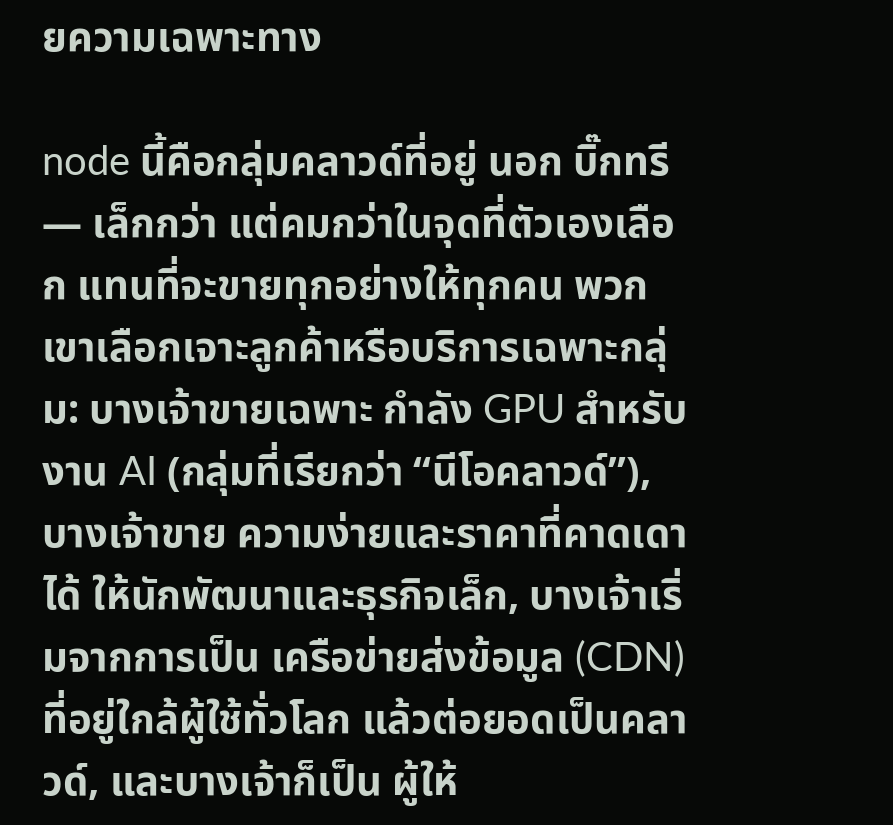ยความเฉพาะทาง

node นี้คือกลุ่มคลาวด์ที่อยู่ นอก บิ๊กทรี — เล็กกว่า แต่คมกว่าในจุดที่ตัวเองเลือก แทนที่จะขายทุกอย่างให้ทุกคน พวกเขาเลือกเจาะลูกค้าหรือบริการเฉพาะกลุ่ม: บางเจ้าขายเฉพาะ กำลัง GPU สำหรับงาน AI (กลุ่มที่เรียกว่า “นีโอคลาวด์”), บางเจ้าขาย ความง่ายและราคาที่คาดเดาได้ ให้นักพัฒนาและธุรกิจเล็ก, บางเจ้าเริ่มจากการเป็น เครือข่ายส่งข้อมูล (CDN) ที่อยู่ใกล้ผู้ใช้ทั่วโลก แล้วต่อยอดเป็นคลาวด์, และบางเจ้าก็เป็น ผู้ให้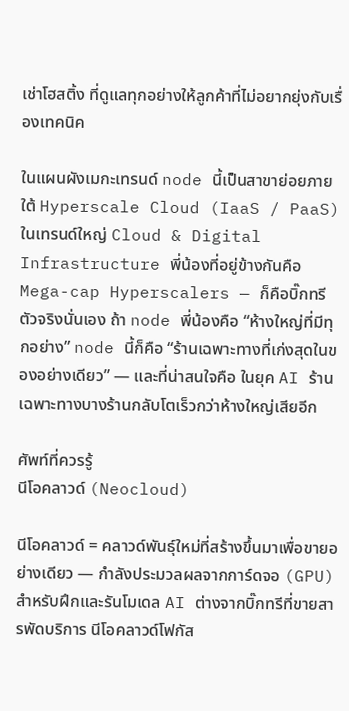เช่าโฮสติ้ง ที่ดูแลทุกอย่างให้ลูกค้าที่ไม่อยากยุ่งกับเรื่องเทคนิค

ในแผนผังเมกะเทรนด์ node นี้เป็นสาขาย่อยภายใต้ Hyperscale Cloud (IaaS / PaaS) ในเทรนด์ใหญ่ Cloud & Digital Infrastructure พี่น้องที่อยู่ข้างกันคือ Mega-cap Hyperscalers — ก็คือบิ๊กทรีตัวจริงนั่นเอง ถ้า node พี่น้องคือ “ห้างใหญ่ที่มีทุกอย่าง” node นี้ก็คือ “ร้านเฉพาะทางที่เก่งสุดในของอย่างเดียว” — และที่น่าสนใจคือ ในยุค AI ร้านเฉพาะทางบางร้านกลับโตเร็วกว่าห้างใหญ่เสียอีก

ศัพท์ที่ควรรู้
นีโอคลาวด์ (Neocloud)

นีโอคลาวด์ = คลาวด์พันธุ์ใหม่ที่สร้างขึ้นมาเพื่อขายอย่างเดียว — กำลังประมวลผลจากการ์ดจอ (GPU) สำหรับฝึกและรันโมเดล AI ต่างจากบิ๊กทรีที่ขายสารพัดบริการ นีโอคลาวด์โฟกัส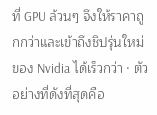ที่ GPU ล้วนๆ จึงให้ราคาถูกกว่าและเข้าถึงชิปรุ่นใหม่ของ Nvidia ได้เร็วกว่า · ตัวอย่างที่ดังที่สุดคือ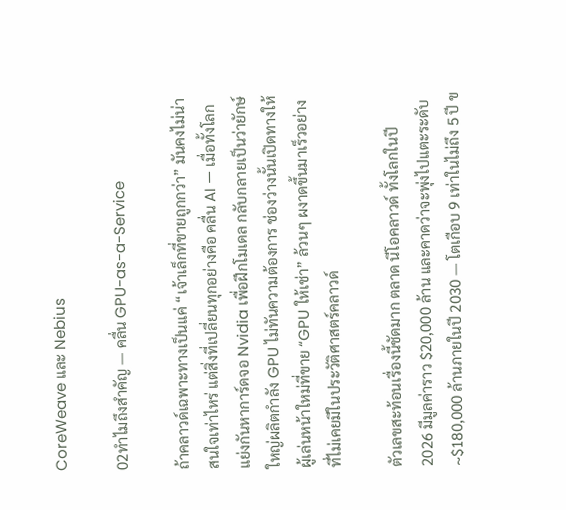CoreWeave และ Nebius

02ทำไมถึงสำคัญ — คลื่น GPU-as-a-Service

ถ้าคลาวด์เฉพาะทางเป็นแค่ “เจ้าเล็กที่ขายถูกกว่า” มันคงไม่น่าสนใจเท่าไหร่ แต่สิ่งที่เปลี่ยนทุกอย่างคือ คลื่น AI — เมื่อทั้งโลกแย่งกันหาการ์ดจอ Nvidia เพื่อฝึกโมเดล กลับกลายเป็นว่ายักษ์ใหญ่ผลิตกำลัง GPU ไม่ทันความต้องการ ช่องว่างนั้นเปิดทางให้ผู้เล่นหน้าใหม่ที่ขาย “GPU ให้เช่า” ล้วนๆ ผงาดขึ้นมาเร็วอย่างที่ไม่เคยมีในประวัติศาสตร์คลาวด์

ตัวเลขสะท้อนเรื่องนี้ชัดมาก ตลาด นีโอคลาวด์ ทั้งโลกในปี 2026 มีมูลค่าราว $20,000 ล้าน และคาดว่าจะพุ่งไปแตะระดับ ~$180,000 ล้านภายในปี 2030 — โตเกือบ 9 เท่าในไม่ถึง 5 ปี ข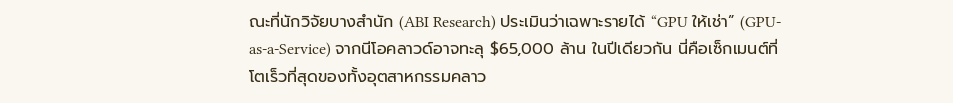ณะที่นักวิจัยบางสำนัก (ABI Research) ประเมินว่าเฉพาะรายได้ “GPU ให้เช่า” (GPU-as-a-Service) จากนีโอคลาวด์อาจทะลุ $65,000 ล้าน ในปีเดียวกัน นี่คือเซ็กเมนต์ที่โตเร็วที่สุดของทั้งอุตสาหกรรมคลาว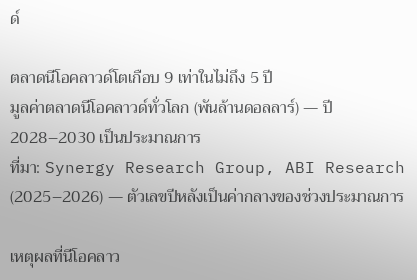ด์

ตลาดนีโอคลาวด์โตเกือบ 9 เท่าในไม่ถึง 5 ปี
มูลค่าตลาดนีโอคลาวด์ทั่วโลก (พันล้านดอลลาร์) — ปี 2028–2030 เป็นประมาณการ
ที่มา: Synergy Research Group, ABI Research (2025–2026) — ตัวเลขปีหลังเป็นค่ากลางของช่วงประมาณการ

เหตุผลที่นีโอคลาว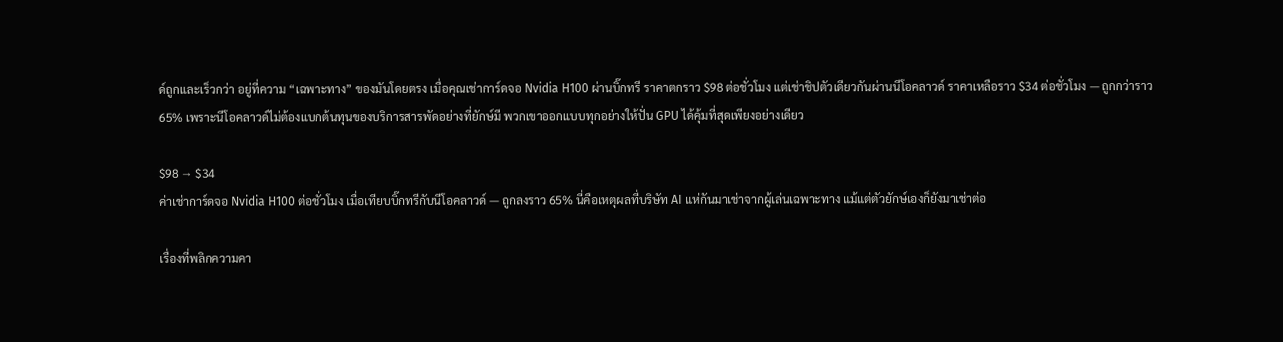ด์ถูกและเร็วกว่า อยู่ที่ความ “เฉพาะทาง” ของมันโดยตรง เมื่อคุณเช่าการ์ดจอ Nvidia H100 ผ่านบิ๊กทรี ราคาตกราว $98 ต่อชั่วโมง แต่เช่าชิปตัวเดียวกันผ่านนีโอคลาวด์ ราคาเหลือราว $34 ต่อชั่วโมง — ถูกกว่าราว 65% เพราะนีโอคลาวด์ไม่ต้องแบกต้นทุนของบริการสารพัดอย่างที่ยักษ์มี พวกเขาออกแบบทุกอย่างให้ปั่น GPU ได้คุ้มที่สุดเพียงอย่างเดียว

$98 → $34
ค่าเช่าการ์ดจอ Nvidia H100 ต่อชั่วโมง เมื่อเทียบบิ๊กทรีกับนีโอคลาวด์ — ถูกลงราว 65% นี่คือเหตุผลที่บริษัท AI แห่กันมาเช่าจากผู้เล่นเฉพาะทาง แม้แต่ตัวยักษ์เองก็ยังมาเช่าต่อ

เรื่องที่พลิกความคา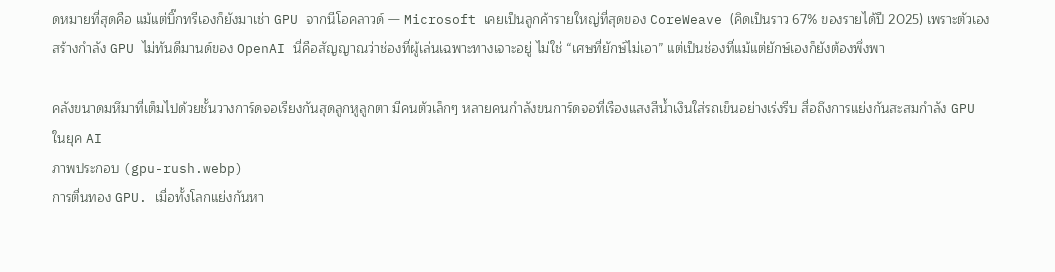ดหมายที่สุดคือ แม้แต่บิ๊กทรีเองก็ยังมาเช่า GPU จากนีโอคลาวด์ — Microsoft เคยเป็นลูกค้ารายใหญ่ที่สุดของ CoreWeave (คิดเป็นราว 67% ของรายได้ปี 2025) เพราะตัวเองสร้างกำลัง GPU ไม่ทันดีมานด์ของ OpenAI นี่คือสัญญาณว่าช่องที่ผู้เล่นเฉพาะทางเจาะอยู่ ไม่ใช่ “เศษที่ยักษ์ไม่เอา” แต่เป็นช่องที่แม้แต่ยักษ์เองก็ยังต้องพึ่งพา

คลังขนาดมหึมาที่เต็มไปด้วยชั้นวางการ์ดจอเรียงกันสุดลูกหูลูกตา มีคนตัวเล็กๆ หลายคนกำลังขนการ์ดจอที่เรืองแสงสีน้ำเงินใส่รถเข็นอย่างเร่งรีบ สื่อถึงการแย่งกันสะสมกำลัง GPU ในยุค AI
ภาพประกอบ (gpu-rush.webp)
การตื่นทอง GPU. เมื่อทั้งโลกแย่งกันหา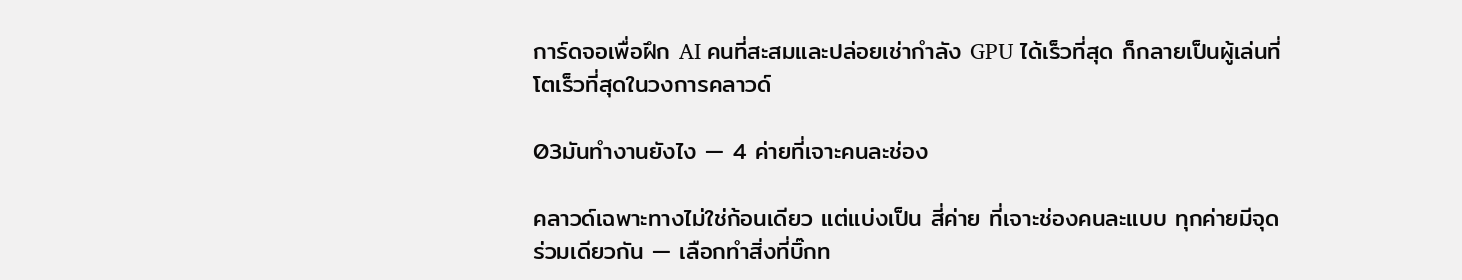การ์ดจอเพื่อฝึก AI คนที่สะสมและปล่อยเช่ากำลัง GPU ได้เร็วที่สุด ก็กลายเป็นผู้เล่นที่โตเร็วที่สุดในวงการคลาวด์

03มันทำงานยังไง — 4 ค่ายที่เจาะคนละช่อง

คลาวด์เฉพาะทางไม่ใช่ก้อนเดียว แต่แบ่งเป็น สี่ค่าย ที่เจาะช่องคนละแบบ ทุกค่ายมีจุดร่วมเดียวกัน — เลือกทำสิ่งที่บิ๊กท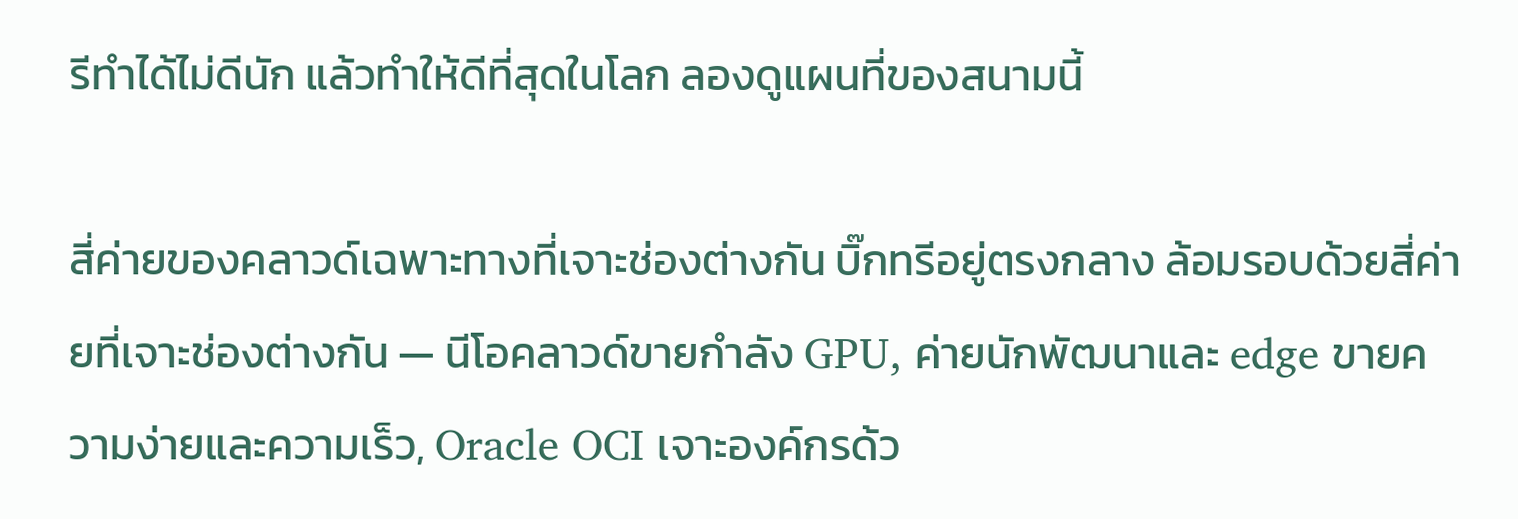รีทำได้ไม่ดีนัก แล้วทำให้ดีที่สุดในโลก ลองดูแผนที่ของสนามนี้

สี่ค่ายของคลาวด์เฉพาะทางที่เจาะช่องต่างกัน บิ๊กทรีอยู่ตรงกลาง ล้อมรอบด้วยสี่ค่ายที่เจาะช่องต่างกัน — นีโอคลาวด์ขายกำลัง GPU, ค่ายนักพัฒนาและ edge ขายความง่ายและความเร็ว, Oracle OCI เจาะองค์กรด้ว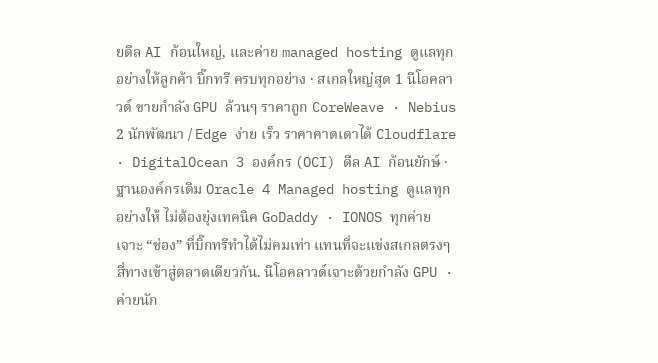ยดีล AI ก้อนใหญ่, และค่าย managed hosting ดูแลทุกอย่างให้ลูกค้า บิ๊กทรี ครบทุกอย่าง · สเกลใหญ่สุด 1 นีโอคลาวด์ ขายกำลัง GPU ล้วนๆ ราคาถูก CoreWeave · Nebius 2 นักพัฒนา / Edge ง่าย เร็ว ราคาคาดเดาได้ Cloudflare · DigitalOcean 3 องค์กร (OCI) ดีล AI ก้อนยักษ์ · ฐานองค์กรเดิม Oracle 4 Managed hosting ดูแลทุกอย่างให้ ไม่ต้องยุ่งเทคนิค GoDaddy · IONOS ทุกค่ายเจาะ “ช่อง” ที่บิ๊กทรีทำได้ไม่คมเท่า แทนที่จะแข่งสเกลตรงๆ
สี่ทางเข้าสู่ตลาดเดียวกัน. นีโอคลาวด์เจาะด้วยกำลัง GPU · ค่ายนัก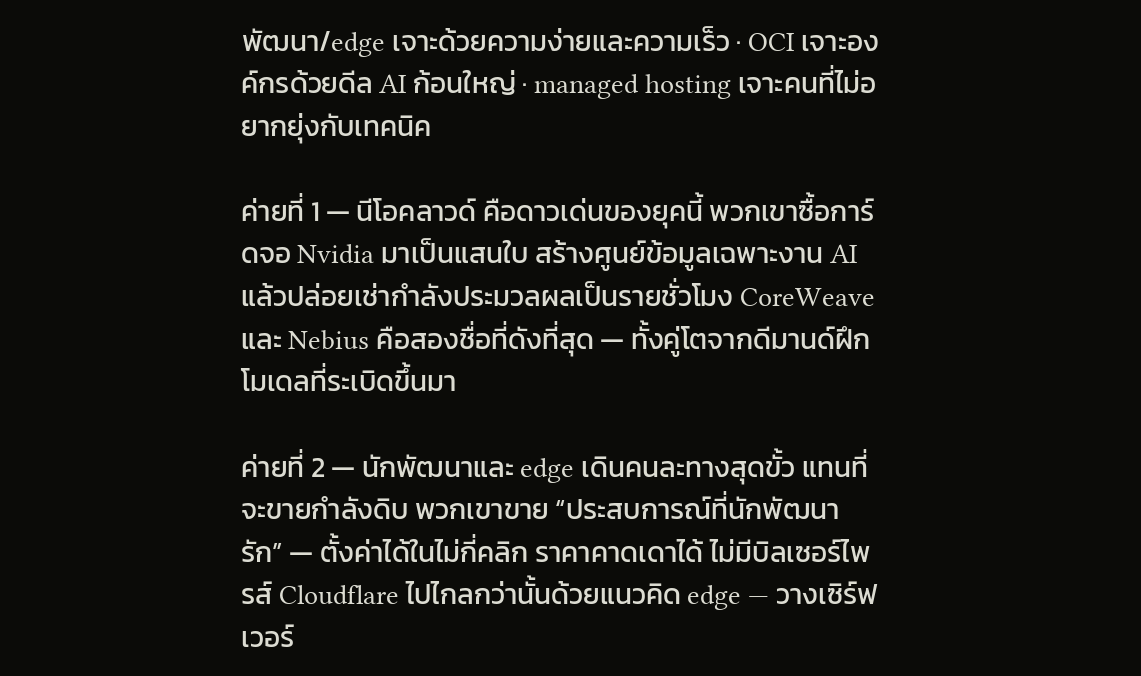พัฒนา/edge เจาะด้วยความง่ายและความเร็ว · OCI เจาะองค์กรด้วยดีล AI ก้อนใหญ่ · managed hosting เจาะคนที่ไม่อยากยุ่งกับเทคนิค

ค่ายที่ 1 — นีโอคลาวด์ คือดาวเด่นของยุคนี้ พวกเขาซื้อการ์ดจอ Nvidia มาเป็นแสนใบ สร้างศูนย์ข้อมูลเฉพาะงาน AI แล้วปล่อยเช่ากำลังประมวลผลเป็นรายชั่วโมง CoreWeave และ Nebius คือสองชื่อที่ดังที่สุด — ทั้งคู่โตจากดีมานด์ฝึกโมเดลที่ระเบิดขึ้นมา

ค่ายที่ 2 — นักพัฒนาและ edge เดินคนละทางสุดขั้ว แทนที่จะขายกำลังดิบ พวกเขาขาย “ประสบการณ์ที่นักพัฒนารัก” — ตั้งค่าได้ในไม่กี่คลิก ราคาคาดเดาได้ ไม่มีบิลเซอร์ไพรส์ Cloudflare ไปไกลกว่านั้นด้วยแนวคิด edge — วางเซิร์ฟเวอร์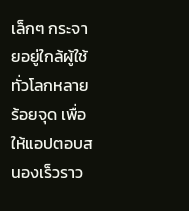เล็กๆ กระจายอยู่ใกล้ผู้ใช้ทั่วโลกหลายร้อยจุด เพื่อให้แอปตอบสนองเร็วราว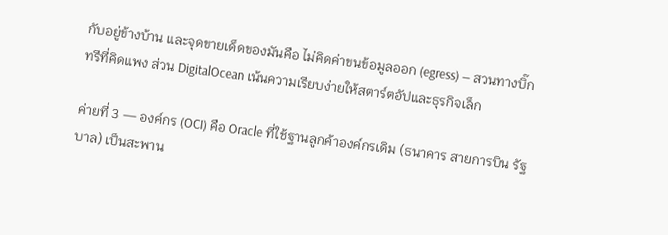กับอยู่ข้างบ้าน และจุดขายเด็ดของมันคือ ไม่คิดค่าขนข้อมูลออก (egress) — สวนทางบิ๊กทรีที่คิดแพง ส่วน DigitalOcean เน้นความเรียบง่ายให้สตาร์ตอัปและธุรกิจเล็ก

ค่ายที่ 3 — องค์กร (OCI) คือ Oracle ที่ใช้ฐานลูกค้าองค์กรเดิม (ธนาคาร สายการบิน รัฐบาล) เป็นสะพาน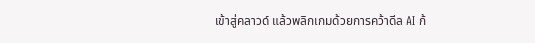เข้าสู่คลาวด์ แล้วพลิกเกมด้วยการคว้าดีล AI ก้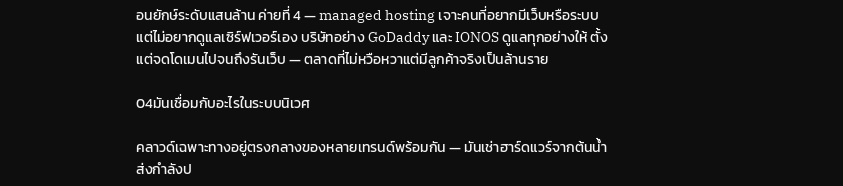อนยักษ์ระดับแสนล้าน ค่ายที่ 4 — managed hosting เจาะคนที่อยากมีเว็บหรือระบบ แต่ไม่อยากดูแลเซิร์ฟเวอร์เอง บริษัทอย่าง GoDaddy และ IONOS ดูแลทุกอย่างให้ ตั้งแต่จดโดเมนไปจนถึงรันเว็บ — ตลาดที่ไม่หวือหวาแต่มีลูกค้าจริงเป็นล้านราย

04มันเชื่อมกับอะไรในระบบนิเวศ

คลาวด์เฉพาะทางอยู่ตรงกลางของหลายเทรนด์พร้อมกัน — มันเช่าฮาร์ดแวร์จากต้นน้ำ ส่งกำลังป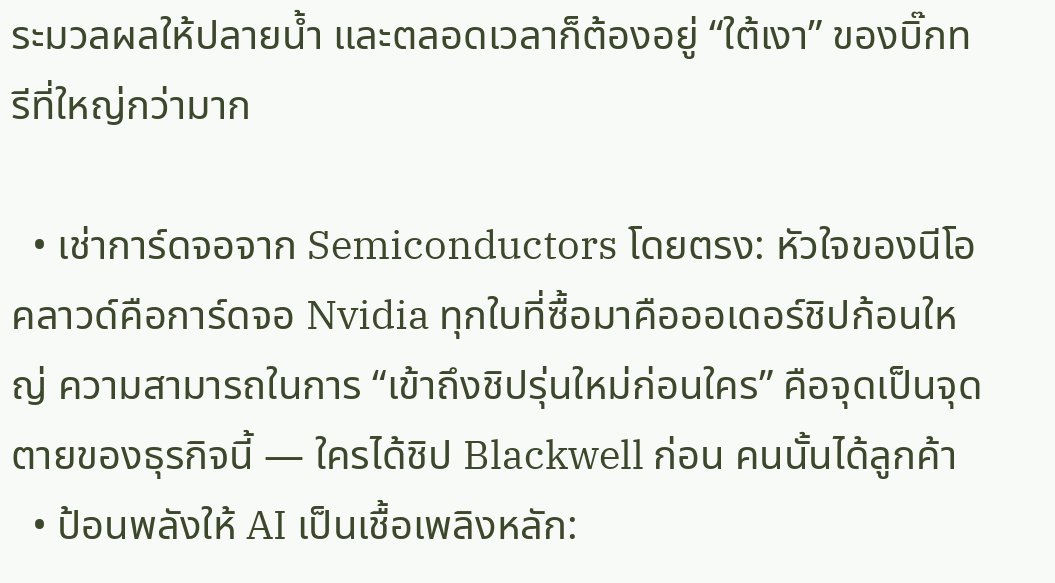ระมวลผลให้ปลายน้ำ และตลอดเวลาก็ต้องอยู่ “ใต้เงา” ของบิ๊กทรีที่ใหญ่กว่ามาก

  • เช่าการ์ดจอจาก Semiconductors โดยตรง: หัวใจของนีโอคลาวด์คือการ์ดจอ Nvidia ทุกใบที่ซื้อมาคือออเดอร์ชิปก้อนใหญ่ ความสามารถในการ “เข้าถึงชิปรุ่นใหม่ก่อนใคร” คือจุดเป็นจุดตายของธุรกิจนี้ — ใครได้ชิป Blackwell ก่อน คนนั้นได้ลูกค้า
  • ป้อนพลังให้ AI เป็นเชื้อเพลิงหลัก: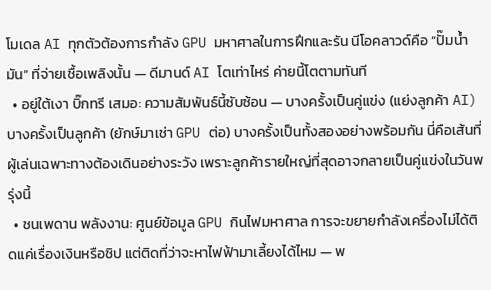โมเดล AI ทุกตัวต้องการกำลัง GPU มหาศาลในการฝึกและรัน นีโอคลาวด์คือ “ปั๊มน้ำมัน” ที่จ่ายเชื้อเพลิงนั้น — ดีมานด์ AI โตเท่าไหร่ ค่ายนี้โตตามทันที
  • อยู่ใต้เงา บิ๊กทรี เสมอ: ความสัมพันธ์นี้ซับซ้อน — บางครั้งเป็นคู่แข่ง (แย่งลูกค้า AI) บางครั้งเป็นลูกค้า (ยักษ์มาเช่า GPU ต่อ) บางครั้งเป็นทั้งสองอย่างพร้อมกัน นี่คือเส้นที่ผู้เล่นเฉพาะทางต้องเดินอย่างระวัง เพราะลูกค้ารายใหญ่ที่สุดอาจกลายเป็นคู่แข่งในวันพรุ่งนี้
  • ชนเพดาน พลังงาน: ศูนย์ข้อมูล GPU กินไฟมหาศาล การจะขยายกำลังเครื่องไม่ได้ติดแค่เรื่องเงินหรือชิป แต่ติดที่ว่าจะหาไฟฟ้ามาเลี้ยงได้ไหม — พ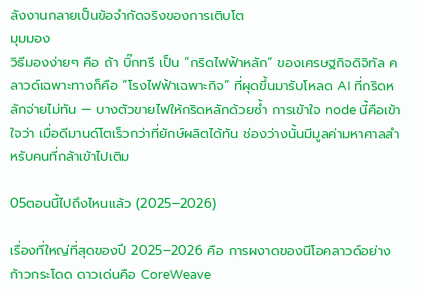ลังงานกลายเป็นข้อจำกัดจริงของการเติบโต
มุมมอง
วิธีมองง่ายๆ คือ ถ้า บิ๊กทรี เป็น “กริดไฟฟ้าหลัก” ของเศรษฐกิจดิจิทัล คลาวด์เฉพาะทางก็คือ “โรงไฟฟ้าเฉพาะกิจ” ที่ผุดขึ้นมารับโหลด AI ที่กริดหลักจ่ายไม่ทัน — บางตัวขายไฟให้กริดหลักด้วยซ้ำ การเข้าใจ node นี้คือเข้าใจว่า เมื่อดีมานด์โตเร็วกว่าที่ยักษ์ผลิตได้ทัน ช่องว่างนั้นมีมูลค่ามหาศาลสำหรับคนที่กล้าเข้าไปเติม

05ตอนนี้ไปถึงไหนแล้ว (2025–2026)

เรื่องที่ใหญ่ที่สุดของปี 2025–2026 คือ การผงาดของนีโอคลาวด์อย่างก้าวกระโดด ดาวเด่นคือ CoreWeave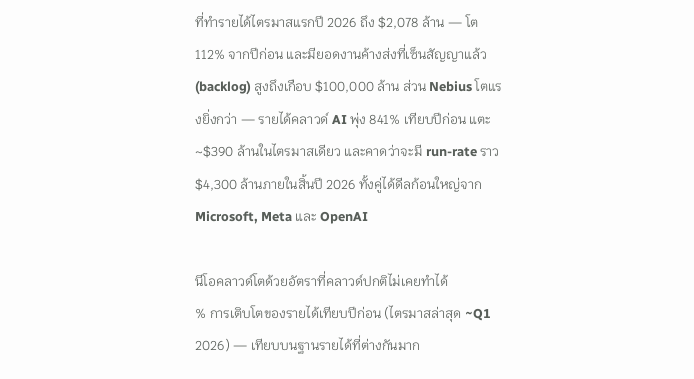ที่ทำรายได้ไตรมาสแรกปี 2026 ถึง $2,078 ล้าน — โต 112% จากปีก่อน และมียอดงานค้างส่งที่เซ็นสัญญาแล้ว (backlog) สูงถึงเกือบ $100,000 ล้าน ส่วน Nebius โตแรงยิ่งกว่า — รายได้คลาวด์ AI พุ่ง 841% เทียบปีก่อน แตะ ~$390 ล้านในไตรมาสเดียว และคาดว่าจะมี run-rate ราว $4,300 ล้านภายในสิ้นปี 2026 ทั้งคู่ได้ดีลก้อนใหญ่จาก Microsoft, Meta และ OpenAI

นีโอคลาวด์โตด้วยอัตราที่คลาวด์ปกติไม่เคยทำได้
% การเติบโตของรายได้เทียบปีก่อน (ไตรมาสล่าสุด ~Q1 2026) — เทียบบนฐานรายได้ที่ต่างกันมาก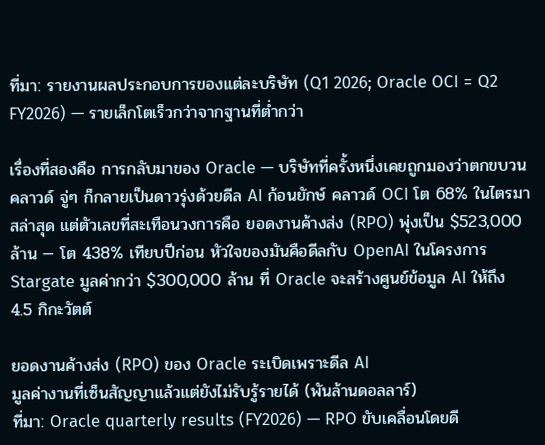ที่มา: รายงานผลประกอบการของแต่ละบริษัท (Q1 2026; Oracle OCI = Q2 FY2026) — รายเล็กโตเร็วกว่าจากฐานที่ต่ำกว่า

เรื่องที่สองคือ การกลับมาของ Oracle — บริษัทที่ครั้งหนึ่งเคยถูกมองว่าตกขบวนคลาวด์ จู่ๆ ก็กลายเป็นดาวรุ่งด้วยดีล AI ก้อนยักษ์ คลาวด์ OCI โต 68% ในไตรมาสล่าสุด แต่ตัวเลขที่สะเทือนวงการคือ ยอดงานค้างส่ง (RPO) พุ่งเป็น $523,000 ล้าน — โต 438% เทียบปีก่อน หัวใจของมันคือดีลกับ OpenAI ในโครงการ Stargate มูลค่ากว่า $300,000 ล้าน ที่ Oracle จะสร้างศูนย์ข้อมูล AI ให้ถึง 4.5 กิกะวัตต์

ยอดงานค้างส่ง (RPO) ของ Oracle ระเบิดเพราะดีล AI
มูลค่างานที่เซ็นสัญญาแล้วแต่ยังไม่รับรู้รายได้ (พันล้านดอลลาร์)
ที่มา: Oracle quarterly results (FY2026) — RPO ขับเคลื่อนโดยดี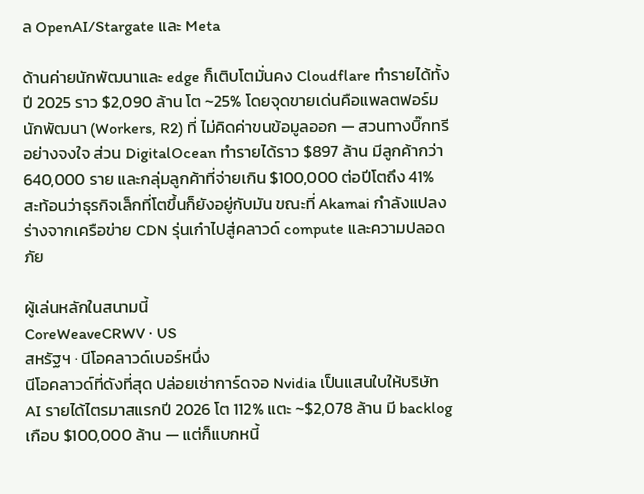ล OpenAI/Stargate และ Meta

ด้านค่ายนักพัฒนาและ edge ก็เติบโตมั่นคง Cloudflare ทำรายได้ทั้งปี 2025 ราว $2,090 ล้าน โต ~25% โดยจุดขายเด่นคือแพลตฟอร์มนักพัฒนา (Workers, R2) ที่ ไม่คิดค่าขนข้อมูลออก — สวนทางบิ๊กทรีอย่างจงใจ ส่วน DigitalOcean ทำรายได้ราว $897 ล้าน มีลูกค้ากว่า 640,000 ราย และกลุ่มลูกค้าที่จ่ายเกิน $100,000 ต่อปีโตถึง 41% สะท้อนว่าธุรกิจเล็กที่โตขึ้นก็ยังอยู่กับมัน ขณะที่ Akamai กำลังแปลงร่างจากเครือข่าย CDN รุ่นเก๋าไปสู่คลาวด์ compute และความปลอดภัย

ผู้เล่นหลักในสนามนี้
CoreWeaveCRWV · US
สหรัฐฯ · นีโอคลาวด์เบอร์หนึ่ง
นีโอคลาวด์ที่ดังที่สุด ปล่อยเช่าการ์ดจอ Nvidia เป็นแสนใบให้บริษัท AI รายได้ไตรมาสแรกปี 2026 โต 112% แตะ ~$2,078 ล้าน มี backlog เกือบ $100,000 ล้าน — แต่ก็แบกหนี้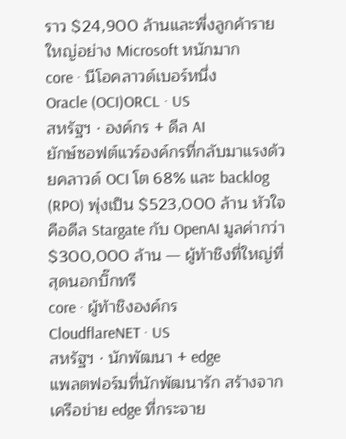ราว $24,900 ล้านและพึ่งลูกค้ารายใหญ่อย่าง Microsoft หนักมาก
core · นีโอคลาวด์เบอร์หนึ่ง
Oracle (OCI)ORCL · US
สหรัฐฯ · องค์กร + ดีล AI
ยักษ์ซอฟต์แวร์องค์กรที่กลับมาแรงด้วยคลาวด์ OCI โต 68% และ backlog (RPO) พุ่งเป็น $523,000 ล้าน หัวใจคือดีล Stargate กับ OpenAI มูลค่ากว่า $300,000 ล้าน — ผู้ท้าชิงที่ใหญ่ที่สุดนอกบิ๊กทรี
core · ผู้ท้าชิงองค์กร
CloudflareNET · US
สหรัฐฯ · นักพัฒนา + edge
แพลตฟอร์มที่นักพัฒนารัก สร้างจากเครือข่าย edge ที่กระจาย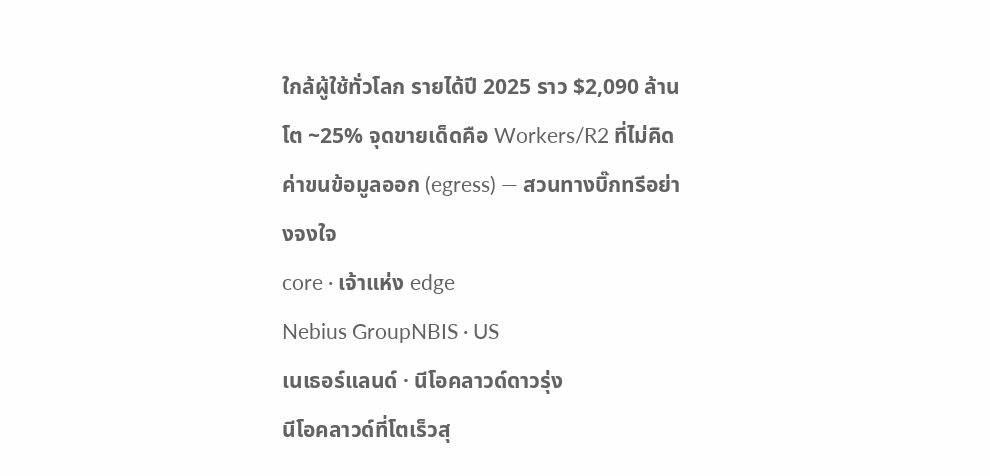ใกล้ผู้ใช้ทั่วโลก รายได้ปี 2025 ราว $2,090 ล้าน โต ~25% จุดขายเด็ดคือ Workers/R2 ที่ไม่คิดค่าขนข้อมูลออก (egress) — สวนทางบิ๊กทรีอย่างจงใจ
core · เจ้าแห่ง edge
Nebius GroupNBIS · US
เนเธอร์แลนด์ · นีโอคลาวด์ดาวรุ่ง
นีโอคลาวด์ที่โตเร็วสุ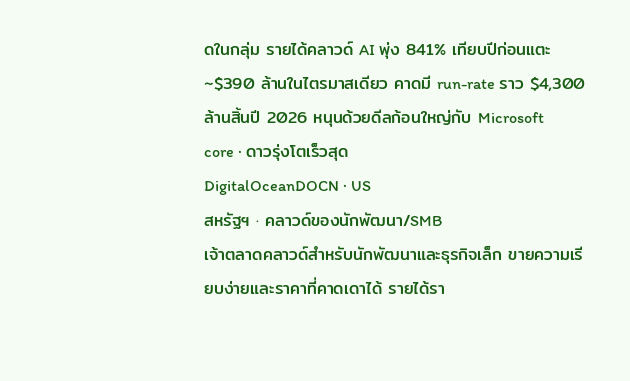ดในกลุ่ม รายได้คลาวด์ AI พุ่ง 841% เทียบปีก่อนแตะ ~$390 ล้านในไตรมาสเดียว คาดมี run-rate ราว $4,300 ล้านสิ้นปี 2026 หนุนด้วยดีลก้อนใหญ่กับ Microsoft
core · ดาวรุ่งโตเร็วสุด
DigitalOceanDOCN · US
สหรัฐฯ · คลาวด์ของนักพัฒนา/SMB
เจ้าตลาดคลาวด์สำหรับนักพัฒนาและธุรกิจเล็ก ขายความเรียบง่ายและราคาที่คาดเดาได้ รายได้รา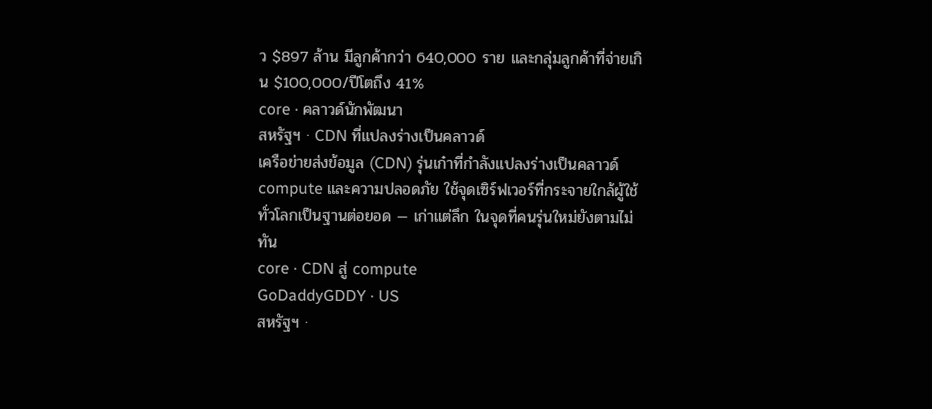ว $897 ล้าน มีลูกค้ากว่า 640,000 ราย และกลุ่มลูกค้าที่จ่ายเกิน $100,000/ปีโตถึง 41%
core · คลาวด์นักพัฒนา
สหรัฐฯ · CDN ที่แปลงร่างเป็นคลาวด์
เครือข่ายส่งข้อมูล (CDN) รุ่นเก๋าที่กำลังแปลงร่างเป็นคลาวด์ compute และความปลอดภัย ใช้จุดเซิร์ฟเวอร์ที่กระจายใกล้ผู้ใช้ทั่วโลกเป็นฐานต่อยอด — เก่าแต่ลึก ในจุดที่คนรุ่นใหม่ยังตามไม่ทัน
core · CDN สู่ compute
GoDaddyGDDY · US
สหรัฐฯ ·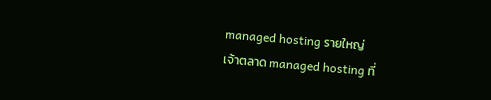managed hosting รายใหญ่
เจ้าตลาด managed hosting ที่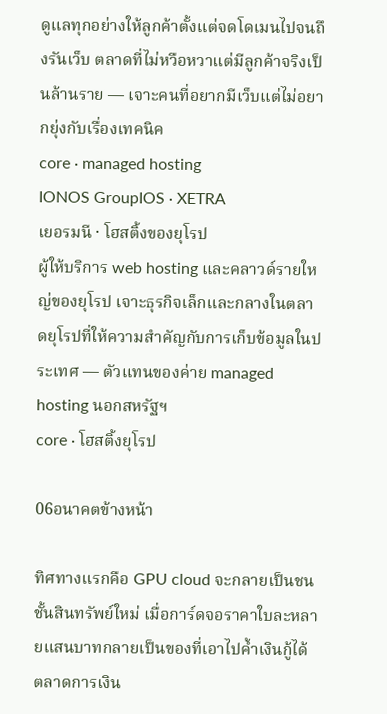ดูแลทุกอย่างให้ลูกค้าตั้งแต่จดโดเมนไปจนถึงรันเว็บ ตลาดที่ไม่หวือหวาแต่มีลูกค้าจริงเป็นล้านราย — เจาะคนที่อยากมีเว็บแต่ไม่อยากยุ่งกับเรื่องเทคนิค
core · managed hosting
IONOS GroupIOS · XETRA
เยอรมนี · โฮสติ้งของยุโรป
ผู้ให้บริการ web hosting และคลาวด์รายใหญ่ของยุโรป เจาะธุรกิจเล็กและกลางในตลาดยุโรปที่ให้ความสำคัญกับการเก็บข้อมูลในประเทศ — ตัวแทนของค่าย managed hosting นอกสหรัฐฯ
core · โฮสติ้งยุโรป

06อนาคตข้างหน้า

ทิศทางแรกคือ GPU cloud จะกลายเป็นชนชั้นสินทรัพย์ใหม่ เมื่อการ์ดจอราคาใบละหลายแสนบาทกลายเป็นของที่เอาไปค้ำเงินกู้ได้ ตลาดการเงิน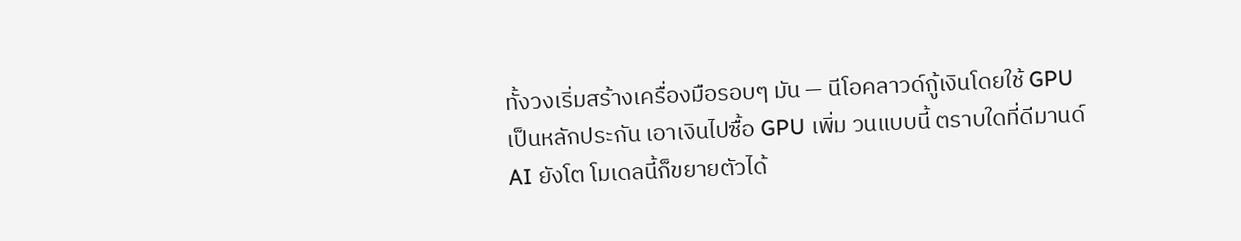ทั้งวงเริ่มสร้างเครื่องมือรอบๆ มัน — นีโอคลาวด์กู้เงินโดยใช้ GPU เป็นหลักประกัน เอาเงินไปซื้อ GPU เพิ่ม วนแบบนี้ ตราบใดที่ดีมานด์ AI ยังโต โมเดลนี้ก็ขยายตัวได้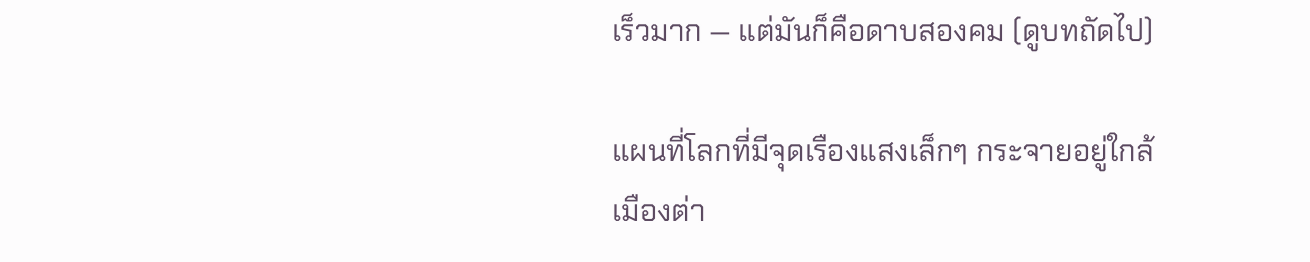เร็วมาก — แต่มันก็คือดาบสองคม (ดูบทถัดไป)

แผนที่โลกที่มีจุดเรืองแสงเล็กๆ กระจายอยู่ใกล้เมืองต่า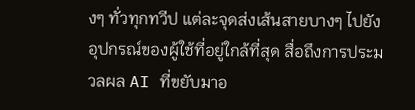งๆ ทั่วทุกทวีป แต่ละจุดส่งเส้นสายบางๆ ไปยังอุปกรณ์ของผู้ใช้ที่อยู่ใกล้ที่สุด สื่อถึงการประมวลผล AI ที่ขยับมาอ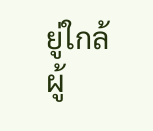ยู่ใกล้ผู้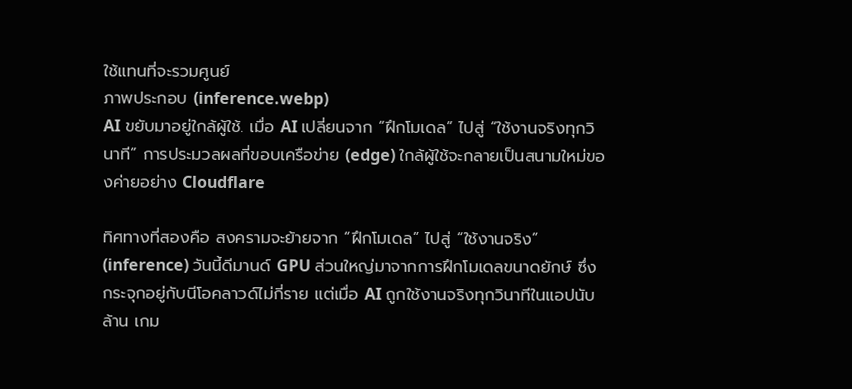ใช้แทนที่จะรวมศูนย์
ภาพประกอบ (inference.webp)
AI ขยับมาอยู่ใกล้ผู้ใช้. เมื่อ AI เปลี่ยนจาก “ฝึกโมเดล” ไปสู่ “ใช้งานจริงทุกวินาที” การประมวลผลที่ขอบเครือข่าย (edge) ใกล้ผู้ใช้จะกลายเป็นสนามใหม่ของค่ายอย่าง Cloudflare

ทิศทางที่สองคือ สงครามจะย้ายจาก “ฝึกโมเดล” ไปสู่ “ใช้งานจริง” (inference) วันนี้ดีมานด์ GPU ส่วนใหญ่มาจากการฝึกโมเดลขนาดยักษ์ ซึ่งกระจุกอยู่กับนีโอคลาวด์ไม่กี่ราย แต่เมื่อ AI ถูกใช้งานจริงทุกวินาทีในแอปนับล้าน เกม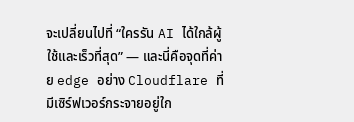จะเปลี่ยนไปที่ “ใครรัน AI ได้ใกล้ผู้ใช้และเร็วที่สุด” — และนี่คือจุดที่ค่าย edge อย่าง Cloudflare ที่มีเซิร์ฟเวอร์กระจายอยู่ใก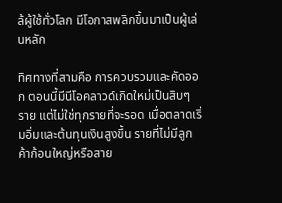ล้ผู้ใช้ทั่วโลก มีโอกาสพลิกขึ้นมาเป็นผู้เล่นหลัก

ทิศทางที่สามคือ การควบรวมและคัดออก ตอนนี้มีนีโอคลาวด์เกิดใหม่เป็นสิบๆ ราย แต่ไม่ใช่ทุกรายที่จะรอด เมื่อตลาดเริ่มอิ่มและต้นทุนเงินสูงขึ้น รายที่ไม่มีลูกค้าก้อนใหญ่หรือสาย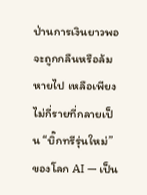ป่านการเงินยาวพอจะถูกกลืนหรือล้มหายไป เหลือเพียงไม่กี่รายที่กลายเป็น “บิ๊กทรีรุ่นใหม่” ของโลก AI — เป็น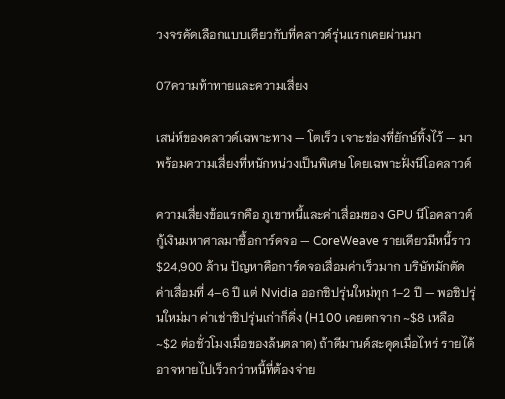วงจรคัดเลือกแบบเดียวกับที่คลาวด์รุ่นแรกเคยผ่านมา

07ความท้าทายและความเสี่ยง

เสน่ห์ของคลาวด์เฉพาะทาง — โตเร็ว เจาะช่องที่ยักษ์ทิ้งไว้ — มาพร้อมความเสี่ยงที่หนักหน่วงเป็นพิเศษ โดยเฉพาะฝั่งนีโอคลาวด์

ความเสี่ยงข้อแรกคือ ภูเขาหนี้และค่าเสื่อมของ GPU นีโอคลาวด์กู้เงินมหาศาลมาซื้อการ์ดจอ — CoreWeave รายเดียวมีหนี้ราว $24,900 ล้าน ปัญหาคือการ์ดจอเสื่อมค่าเร็วมาก บริษัทมักตัดค่าเสื่อมที่ 4–6 ปี แต่ Nvidia ออกชิปรุ่นใหม่ทุก 1–2 ปี — พอชิปรุ่นใหม่มา ค่าเช่าชิปรุ่นเก่าก็ดิ่ง (H100 เคยตกจาก ~$8 เหลือ ~$2 ต่อชั่วโมงเมื่อของล้นตลาด) ถ้าดีมานด์สะดุดเมื่อไหร่ รายได้อาจหายไปเร็วกว่าหนี้ที่ต้องจ่าย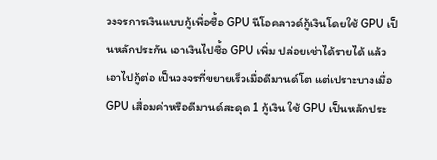วงจรการเงินแบบกู้เพื่อซื้อ GPU นีโอคลาวด์กู้เงินโดยใช้ GPU เป็นหลักประกัน เอาเงินไปซื้อ GPU เพิ่ม ปล่อยเช่าได้รายได้ แล้วเอาไปกู้ต่อ เป็นวงจรที่ขยายเร็วเมื่อดีมานด์โต แต่เปราะบางเมื่อ GPU เสื่อมค่าหรือดีมานด์สะดุด 1 กู้เงิน ใช้ GPU เป็นหลักประ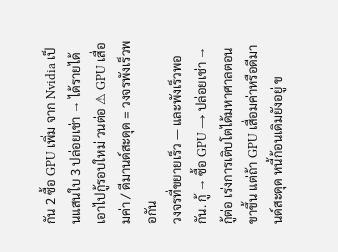กัน 2 ซื้อ GPU เพิ่ม จาก Nvidia เป็นแสนใบ 3 ปล่อยเช่า → ได้รายได้ เอาไปกู้รอบใหม่ วนต่อ ⚠ GPU เสื่อมค่า / ดีมานด์สะดุด = วงจรพังเร็วพอกัน
วงจรที่ขยายเร็ว — และพังเร็วพอกัน. กู้ → ซื้อ GPU → ปล่อยเช่า → กู้ต่อ เร่งการเติบโตได้มหาศาลตอนขาขึ้น แต่ถ้า GPU เสื่อมค่าหรือดีมานด์สะดุด หนี้ก้อนเดิมยังอยู่ ข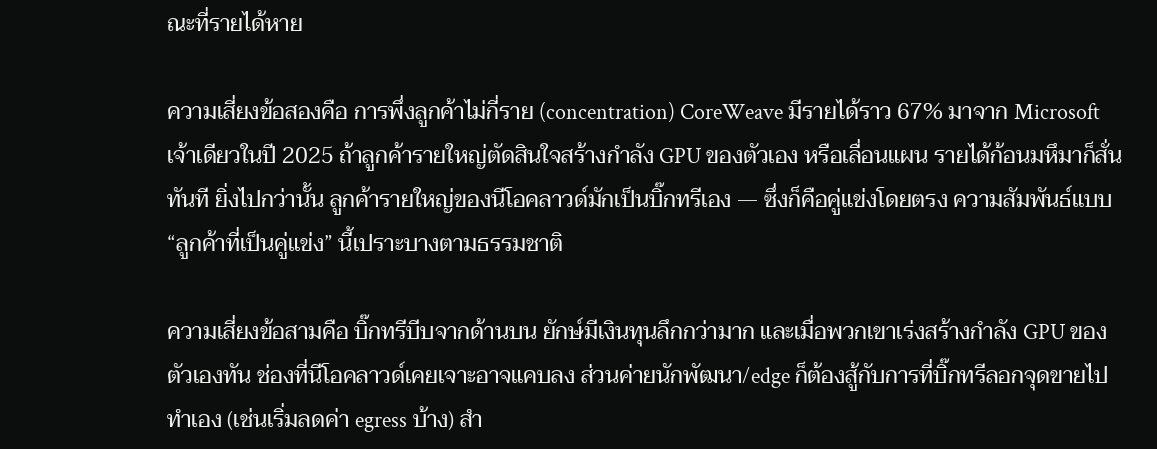ณะที่รายได้หาย

ความเสี่ยงข้อสองคือ การพึ่งลูกค้าไม่กี่ราย (concentration) CoreWeave มีรายได้ราว 67% มาจาก Microsoft เจ้าเดียวในปี 2025 ถ้าลูกค้ารายใหญ่ตัดสินใจสร้างกำลัง GPU ของตัวเอง หรือเลื่อนแผน รายได้ก้อนมหึมาก็สั่นทันที ยิ่งไปกว่านั้น ลูกค้ารายใหญ่ของนีโอคลาวด์มักเป็นบิ๊กทรีเอง — ซึ่งก็คือคู่แข่งโดยตรง ความสัมพันธ์แบบ “ลูกค้าที่เป็นคู่แข่ง” นี้เปราะบางตามธรรมชาติ

ความเสี่ยงข้อสามคือ บิ๊กทรีบีบจากด้านบน ยักษ์มีเงินทุนลึกกว่ามาก และเมื่อพวกเขาเร่งสร้างกำลัง GPU ของตัวเองทัน ช่องที่นีโอคลาวด์เคยเจาะอาจแคบลง ส่วนค่ายนักพัฒนา/edge ก็ต้องสู้กับการที่บิ๊กทรีลอกจุดขายไปทำเอง (เช่นเริ่มลดค่า egress บ้าง) สำ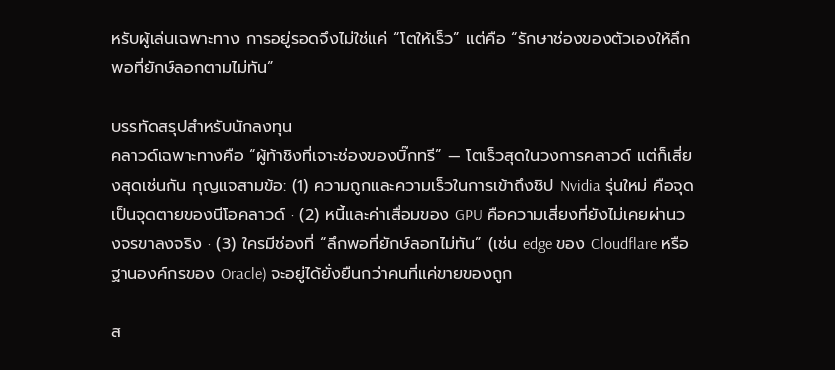หรับผู้เล่นเฉพาะทาง การอยู่รอดจึงไม่ใช่แค่ “โตให้เร็ว” แต่คือ “รักษาช่องของตัวเองให้ลึกพอที่ยักษ์ลอกตามไม่ทัน”

บรรทัดสรุปสำหรับนักลงทุน
คลาวด์เฉพาะทางคือ “ผู้ท้าชิงที่เจาะช่องของบิ๊กทรี” — โตเร็วสุดในวงการคลาวด์ แต่ก็เสี่ยงสุดเช่นกัน กุญแจสามข้อ: (1) ความถูกและความเร็วในการเข้าถึงชิป Nvidia รุ่นใหม่ คือจุดเป็นจุดตายของนีโอคลาวด์ · (2) หนี้และค่าเสื่อมของ GPU คือความเสี่ยงที่ยังไม่เคยผ่านวงจรขาลงจริง · (3) ใครมีช่องที่ “ลึกพอที่ยักษ์ลอกไม่ทัน” (เช่น edge ของ Cloudflare หรือฐานองค์กรของ Oracle) จะอยู่ได้ยั่งยืนกว่าคนที่แค่ขายของถูก

ส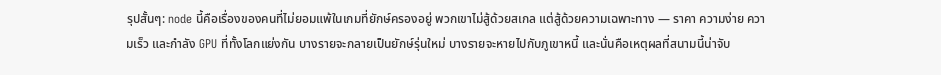รุปสั้นๆ: node นี้คือเรื่องของคนที่ไม่ยอมแพ้ในเกมที่ยักษ์ครองอยู่ พวกเขาไม่สู้ด้วยสเกล แต่สู้ด้วยความเฉพาะทาง — ราคา ความง่าย ความเร็ว และกำลัง GPU ที่ทั้งโลกแย่งกัน บางรายจะกลายเป็นยักษ์รุ่นใหม่ บางรายจะหายไปกับภูเขาหนี้ และนั่นคือเหตุผลที่สนามนี้น่าจับ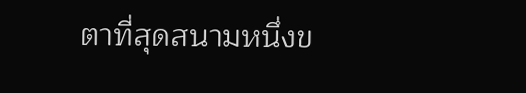ตาที่สุดสนามหนึ่งข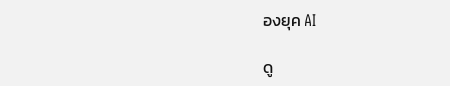องยุค AI

ดู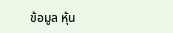ข้อมูล หุ้น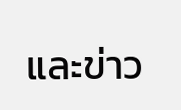และข่าว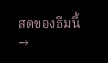สดของธีมนี้ →